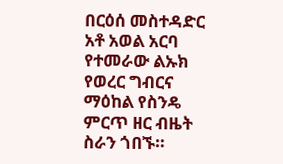በርዕሰ መስተዳድር አቶ አወል አርባ የተመራው ልኡክ የወረር ግብርና ማዕከል የስንዴ ምርጥ ዘር ብዜት ስራን ጎበኙ።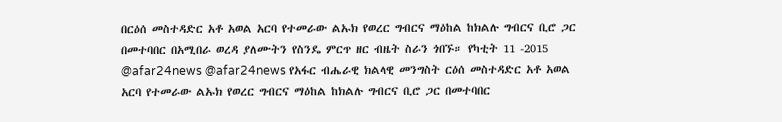በርዕሰ መስተዳድር አቶ አወል አርባ የተመራው ልኡክ የወረር ግብርና ማዕከል ከክልሉ ግብርና ቢሮ ጋር በመተባበር በአሚበራ ወረዳ ያለሙትን የስንዴ ምርጥ ዘር ብዜት ስራን ጎበኙ። የካቲት 11 -2015 @afar24news @afar24news የአፋር ብሔራዊ ክልላዊ መንግስት ርዕሰ መስተዳድር አቶ አወል አርባ የተመራው ልኡክ የወረር ግብርና ማዕከል ከክልሉ ግብርና ቢሮ ጋር በመተባበር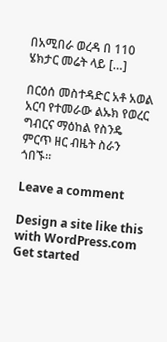በአሚበራ ወረዳ በ 110 ሄክታር መሬት ላይ […]

በርዕሰ መስተዳድር አቶ አወል አርባ የተመራው ልኡክ የወረር ግብርና ማዕከል የስንዴ ምርጥ ዘር ብዜት ስራን ጎበኙ።

Leave a comment

Design a site like this with WordPress.com
Get started